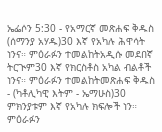ኤፌሶን 5:30 - የአማርኛ መጽሐፍ ቅዱስ (ሰማንያ አሃዱ)30 እኛ የአካሉ ሕዋሳት ነንና። ምዕራፉን ተመልከትአዲሱ መደበኛ ትርጒም30 እኛ የክርስቶስ አካል ብልቶች ነንና። ምዕራፉን ተመልከትመጽሐፍ ቅዱስ - (ካቶሊካዊ እትም - ኤማሁስ)30 ምክንያቱም እኛ የአካሉ ክፍሎች ነን። ምዕራፉን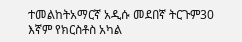ተመልከትአማርኛ አዲሱ መደበኛ ትርጉም30 እኛም የክርስቶስ አካል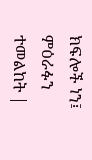ክፍሎች ነን፤ ምዕራፉን ተመልከት |